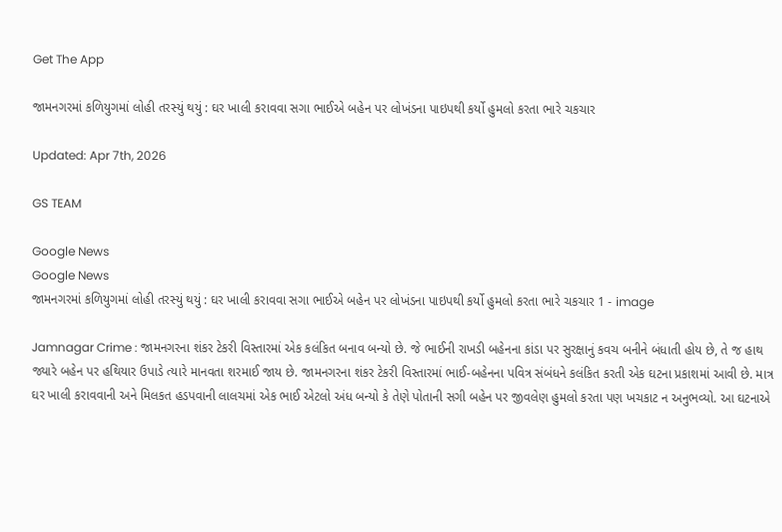Get The App

જામનગરમાં કળિયુગમાં લોહી તરસ્યું થયું : ઘર ખાલી કરાવવા સગા ભાઈએ બહેન પર લોખંડના પાઇપથી કર્યો હુમલો કરતા ભારે ચકચાર

Updated: Apr 7th, 2026

GS TEAM

Google News
Google News
જામનગરમાં કળિયુગમાં લોહી તરસ્યું થયું : ઘર ખાલી કરાવવા સગા ભાઈએ બહેન પર લોખંડના પાઇપથી કર્યો હુમલો કરતા ભારે ચકચાર 1 - image

Jamnagar Crime : જામનગરના શંકર ટેકરી વિસ્તારમાં એક કલંકિત બનાવ બન્યો છે. જે ભાઈની રાખડી બહેનના કાંડા પર સુરક્ષાનું કવચ બનીને બંધાતી હોય છે, તે જ હાથ જ્યારે બહેન પર હથિયાર ઉપાડે ત્યારે માનવતા શરમાઈ જાય છે. જામનગરના શંકર ટેકરી વિસ્તારમાં ભાઈ-બહેનના પવિત્ર સંબંધને કલંકિત કરતી એક ઘટના પ્રકાશમાં આવી છે. માત્ર ઘર ખાલી કરાવવાની અને મિલકત હડપવાની લાલચમાં એક ભાઈ એટલો અંધ બન્યો કે તેણે પોતાની સગી બહેન પર જીવલેણ હુમલો કરતા પણ ખચકાટ ન અનુભવ્યો. આ ઘટનાએ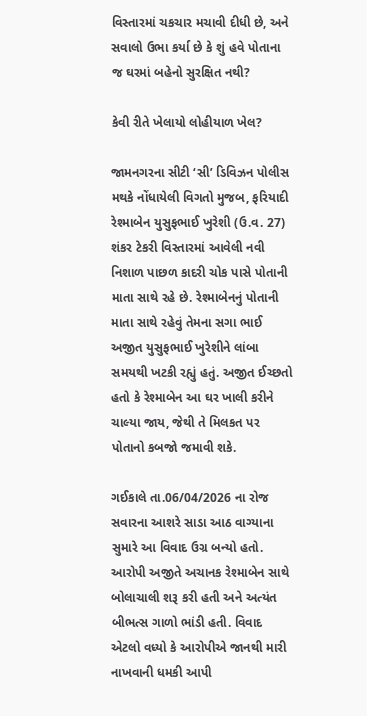વિસ્તારમાં ચકચાર મચાવી દીધી છે, અને સવાલો ઉભા કર્યા છે કે શું હવે પોતાના જ ઘરમાં બહેનો સુરક્ષિત નથી?

કેવી રીતે ખેલાયો લોહીયાળ ખેલ?

જામનગરના સીટી ‘સી’ ડિવિઝન પોલીસ મથકે નોંધાયેલી વિગતો મુજબ, ફરિયાદી રેશ્માબેન યુસુફભાઈ ખુરેશી (ઉ.વ. 27) શંકર ટેકરી વિસ્તારમાં આવેલી નવી નિશાળ પાછળ કાદરી ચોક પાસે પોતાની માતા સાથે રહે છે. રેશ્માબેનનું પોતાની માતા સાથે રહેવું તેમના સગા ભાઈ અજીત યુસુફભાઈ ખુરેશીને લાંબા સમયથી ખટકી રહ્યું હતું. અજીત ઈચ્છતો હતો કે રેશ્માબેન આ ઘર ખાલી કરીને ચાલ્યા જાય, જેથી તે મિલકત પર પોતાનો કબજો જમાવી શકે.

ગઈકાલે તા.06/04/2026 ના રોજ સવારના આશરે સાડા આઠ વાગ્યાના સુમારે આ વિવાદ ઉગ્ર બન્યો હતો. આરોપી અજીતે અચાનક રેશ્માબેન સાથે બોલાચાલી શરૂ કરી હતી અને અત્યંત બીભત્સ ગાળો ભાંડી હતી. વિવાદ એટલો વધ્યો કે આરોપીએ જાનથી મારી નાખવાની ધમકી આપી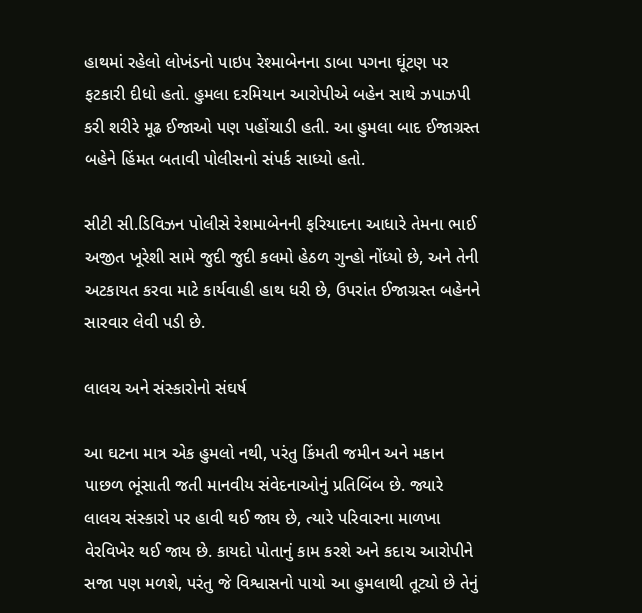હાથમાં રહેલો લોખંડનો પાઇપ રેશ્માબેનના ડાબા પગના ઘૂંટણ પર ફટકારી દીધો હતો. હુમલા દરમિયાન આરોપીએ બહેન સાથે ઝપાઝપી કરી શરીરે મૂઢ ઈજાઓ પણ પહોંચાડી હતી. આ હુમલા બાદ ઈજાગ્રસ્ત બહેને હિંમત બતાવી પોલીસનો સંપર્ક સાધ્યો હતો.

સીટી સી.ડિવિઝન પોલીસે રેશમાબેનની ફરિયાદના આધારે તેમના ભાઈ અજીત ખૂરેશી સામે જુદી જુદી કલમો હેઠળ ગુન્હો નોંધ્યો છે, અને તેની અટકાયત કરવા માટે કાર્યવાહી હાથ ધરી છે, ઉપરાંત ઈજાગ્રસ્ત બહેનને સારવાર લેવી પડી છે.

લાલચ અને સંસ્કારોનો સંઘર્ષ

આ ઘટના માત્ર એક હુમલો નથી, પરંતુ કિંમતી જમીન અને મકાન પાછળ ભૂંસાતી જતી માનવીય સંવેદનાઓનું પ્રતિબિંબ છે. જ્યારે લાલચ સંસ્કારો પર હાવી થઈ જાય છે, ત્યારે પરિવારના માળખા વેરવિખેર થઈ જાય છે. કાયદો પોતાનું કામ કરશે અને કદાચ આરોપીને સજા પણ મળશે, પરંતુ જે વિશ્વાસનો પાયો આ હુમલાથી તૂટ્યો છે તેનું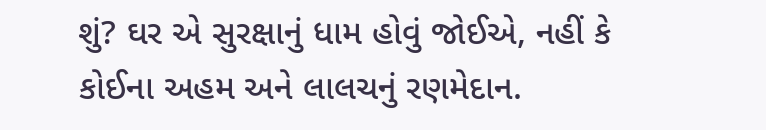શું? ઘર એ સુરક્ષાનું ધામ હોવું જોઈએ, નહીં કે કોઈના અહમ અને લાલચનું રણમેદાન.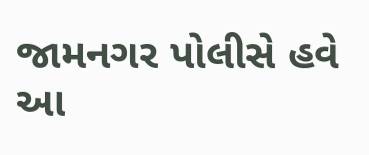જામનગર પોલીસે હવે આ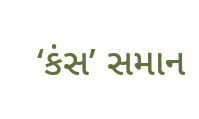‘કંસ’ સમાન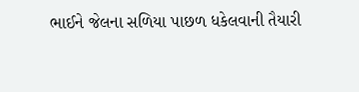ભાઈને જેલના સળિયા પાછળ ધકેલવાની તૈયારી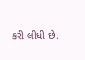કરી લીધી છે.